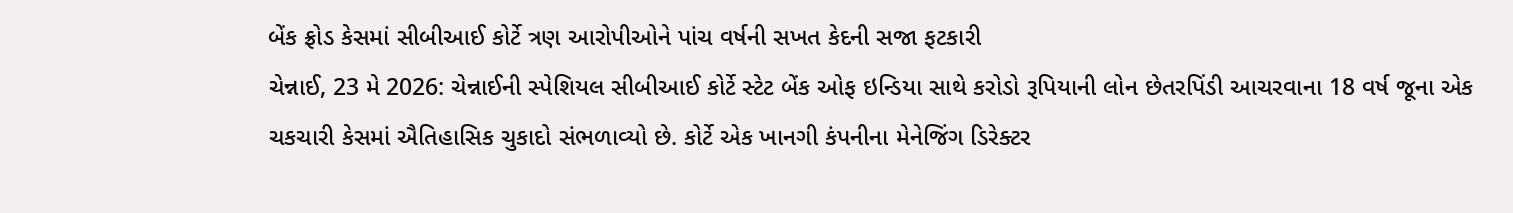બેંક ફ્રોડ કેસમાં સીબીઆઈ કોર્ટે ત્રણ આરોપીઓને પાંચ વર્ષની સખત કેદની સજા ફટકારી
ચેન્નાઈ, 23 મે 2026: ચેન્નાઈની સ્પેશિયલ સીબીઆઈ કોર્ટે સ્ટેટ બેંક ઓફ ઇન્ડિયા સાથે કરોડો રૂપિયાની લોન છેતરપિંડી આચરવાના 18 વર્ષ જૂના એક ચકચારી કેસમાં ઐતિહાસિક ચુકાદો સંભળાવ્યો છે. કોર્ટે એક ખાનગી કંપનીના મેનેજિંગ ડિરેક્ટર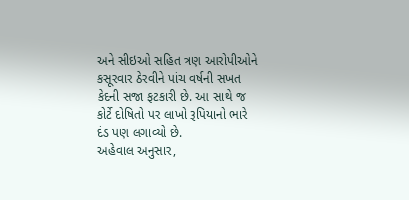અને સીઇઓ સહિત ત્રણ આરોપીઓને કસૂરવાર ઠેરવીને પાંચ વર્ષની સખત કેદની સજા ફટકારી છે. આ સાથે જ કોર્ટે દોષિતો પર લાખો રૂપિયાનો ભારે દંડ પણ લગાવ્યો છે.
અહેવાલ અનુસાર,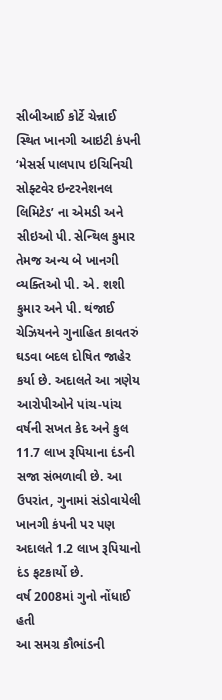સીબીઆઈ કોર્ટે ચેન્નાઈ સ્થિત ખાનગી આઇટી કંપની ‘મેસર્સ પાલપાપ ઇચિનિચી સોફ્ટવેર ઇન્ટરનેશનલ લિમિટેડ’ ના એમડી અને સીઇઓ પી. સેન્થિલ કુમાર તેમજ અન્ય બે ખાનગી વ્યક્તિઓ પી. એ. શશી કુમાર અને પી. થંજાઈ ચેઝિયનને ગુનાહિત કાવતરું ઘડવા બદલ દોષિત જાહેર કર્યા છે. અદાલતે આ ત્રણેય આરોપીઓને પાંચ-પાંચ વર્ષની સખત કેદ અને કુલ 11.7 લાખ રૂપિયાના દંડની સજા સંભળાવી છે. આ ઉપરાંત, ગુનામાં સંડોવાયેલી ખાનગી કંપની પર પણ અદાલતે 1.2 લાખ રૂપિયાનો દંડ ફટકાર્યો છે.
વર્ષ 2008માં ગુનો નોંધાઈ હતી
આ સમગ્ર કૌભાંડની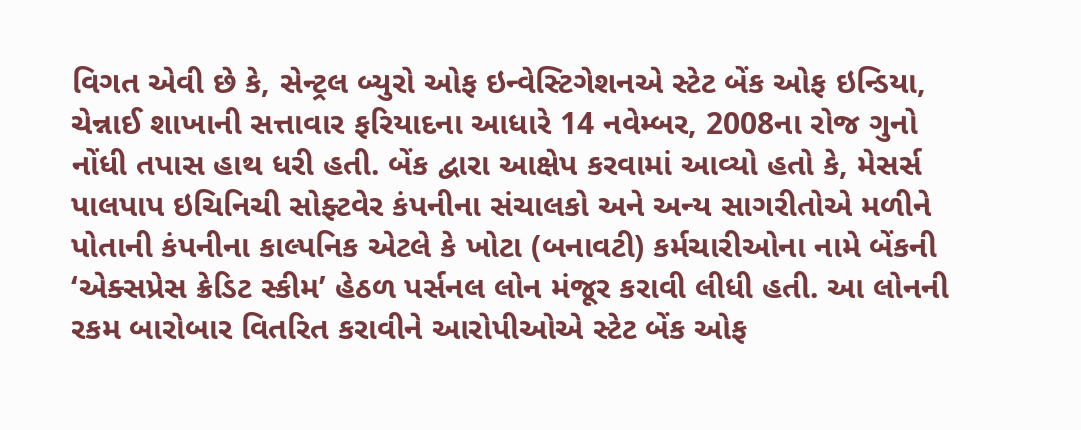વિગત એવી છે કે, સેન્ટ્રલ બ્યુરો ઓફ ઇન્વેસ્ટિગેશનએ સ્ટેટ બેંક ઓફ ઇન્ડિયા, ચેન્નાઈ શાખાની સત્તાવાર ફરિયાદના આધારે 14 નવેમ્બર, 2008ના રોજ ગુનો નોંધી તપાસ હાથ ધરી હતી. બેંક દ્વારા આક્ષેપ કરવામાં આવ્યો હતો કે, મેસર્સ પાલપાપ ઇચિનિચી સોફ્ટવેર કંપનીના સંચાલકો અને અન્ય સાગરીતોએ મળીને પોતાની કંપનીના કાલ્પનિક એટલે કે ખોટા (બનાવટી) કર્મચારીઓના નામે બેંકની ‘એક્સપ્રેસ ક્રેડિટ સ્કીમ’ હેઠળ પર્સનલ લોન મંજૂર કરાવી લીધી હતી. આ લોનની રકમ બારોબાર વિતરિત કરાવીને આરોપીઓએ સ્ટેટ બેંક ઓફ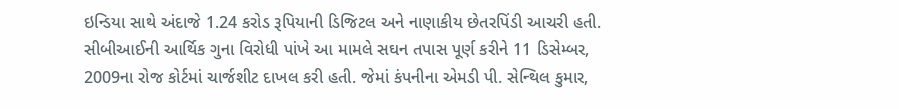ઇન્ડિયા સાથે અંદાજે 1.24 કરોડ રૂપિયાની ડિજિટલ અને નાણાકીય છેતરપિંડી આચરી હતી.
સીબીઆઈની આર્થિક ગુના વિરોધી પાંખે આ મામલે સઘન તપાસ પૂર્ણ કરીને 11 ડિસેમ્બર, 2009ના રોજ કોર્ટમાં ચાર્જશીટ દાખલ કરી હતી. જેમાં કંપનીના એમડી પી. સેન્થિલ કુમાર,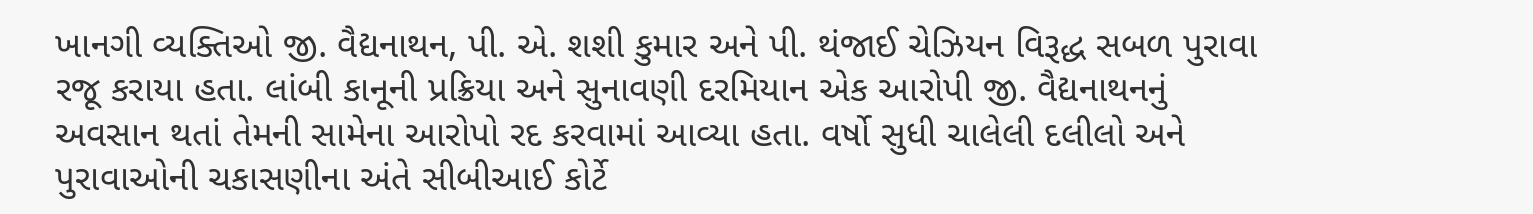ખાનગી વ્યક્તિઓ જી. વૈદ્યનાથન, પી. એ. શશી કુમાર અને પી. થંજાઈ ચેઝિયન વિરૂદ્ધ સબળ પુરાવા રજૂ કરાયા હતા. લાંબી કાનૂની પ્રક્રિયા અને સુનાવણી દરમિયાન એક આરોપી જી. વૈદ્યનાથનનું અવસાન થતાં તેમની સામેના આરોપો રદ કરવામાં આવ્યા હતા. વર્ષો સુધી ચાલેલી દલીલો અને પુરાવાઓની ચકાસણીના અંતે સીબીઆઈ કોર્ટે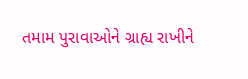તમામ પુરાવાઓને ગ્રાહ્ય રાખીને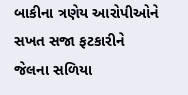બાકીના ત્રણેય આરોપીઓને સખત સજા ફટકારીને જેલના સળિયા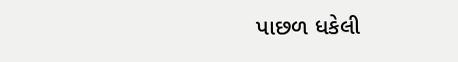પાછળ ધકેલી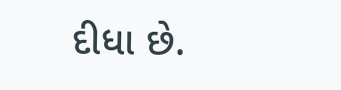દીધા છે.